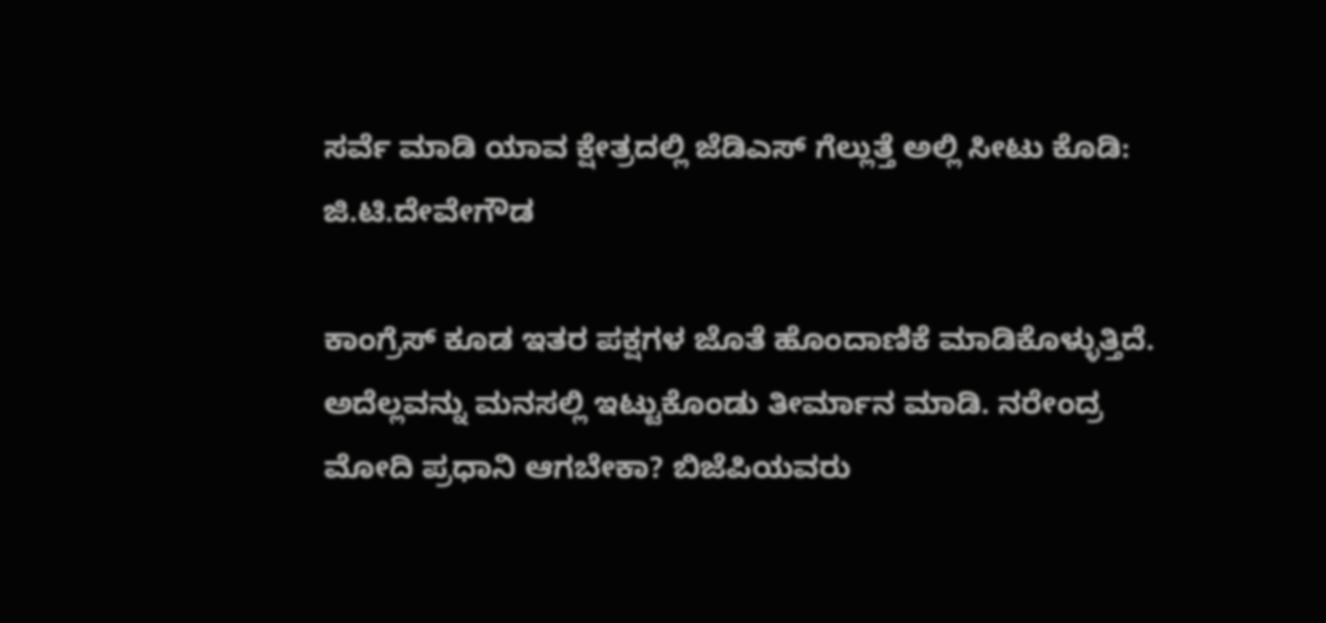ಸರ್ವೆ ಮಾಡಿ ಯಾವ ಕ್ಷೇತ್ರದಲ್ಲಿ ಜೆಡಿಎಸ್ ಗೆಲ್ಲುತ್ತೆ ಅಲ್ಲಿ ಸೀಟು ಕೊಡಿ: ಜಿ.ಟಿ.ದೇವೇಗೌಡ

ಕಾಂಗ್ರೆಸ್ ಕೂಡ ಇತರ ಪಕ್ಷಗಳ ಜೊತೆ ಹೊಂದಾಣಿಕೆ ಮಾಡಿಕೊಳ್ಳುತ್ತಿದೆ. ಅದೆಲ್ಲವನ್ನು ಮನಸಲ್ಲಿ ಇಟ್ಟುಕೊಂಡು ತೀರ್ಮಾನ ಮಾಡಿ. ನರೇಂದ್ರ ಮೋದಿ ಪ್ರಧಾನಿ ಆಗಬೇಕಾ? ಬಿಜೆಪಿಯವರು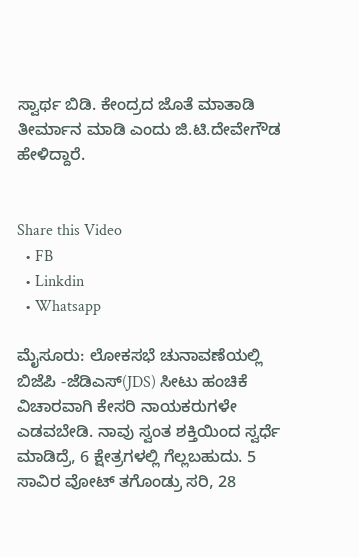ಸ್ವಾರ್ಥ ಬಿಡಿ. ಕೇಂದ್ರದ ಜೊತೆ ಮಾತಾಡಿ ತೀರ್ಮಾನ ಮಾಡಿ ಎಂದು ಜಿ.ಟಿ.ದೇವೇಗೌಡ ಹೇಳಿದ್ದಾರೆ.


Share this Video
  • FB
  • Linkdin
  • Whatsapp

ಮೈಸೂರು: ಲೋಕಸಭೆ ಚುನಾವಣೆಯಲ್ಲಿ ಬಿಜೆಪಿ -ಜೆಡಿಎಸ್(JDS) ಸೀಟು ಹಂಚಿಕೆ ವಿಚಾರವಾಗಿ ಕೇಸರಿ ನಾಯಕರುಗಳೇ ಎಡವಬೇಡಿ. ನಾವು ಸ್ವಂತ ಶಕ್ತಿಯಿಂದ ಸ್ವರ್ಧೆ ಮಾಡಿದ್ರೆ, 6 ಕ್ಷೇತ್ರಗಳಲ್ಲಿ ಗೆಲ್ಲಬಹುದು. 5 ಸಾವಿರ ವೋಟ್ ತಗೊಂಡ್ರು ಸರಿ, 28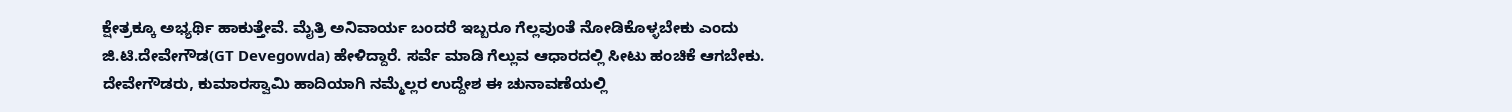ಕ್ಷೇತ್ರಕ್ಕೂ ಅಭ್ಯರ್ಥಿ ಹಾಕುತ್ತೇವೆ. ಮೈತ್ರಿ ಅನಿವಾರ್ಯ ಬಂದರೆ ಇಬ್ಬರೂ ಗೆಲ್ಲವುಂತೆ ನೋಡಿಕೊಳ್ಳಬೇಕು ಎಂದು ಜಿ.ಟಿ.ದೇವೇಗೌಡ(GT Devegowda) ಹೇಳಿದ್ದಾರೆ. ಸರ್ವೆ ಮಾಡಿ ಗೆಲ್ಲುವ ಆಧಾರದಲ್ಲಿ ಸೀಟು ಹಂಚಿಕೆ ಆಗಬೇಕು. ದೇವೇಗೌಡರು, ಕುಮಾರಸ್ವಾಮಿ ಹಾದಿಯಾಗಿ ನಮ್ಮೆಲ್ಲರ ಉದ್ದೇಶ ಈ ಚುನಾವಣೆಯಲ್ಲಿ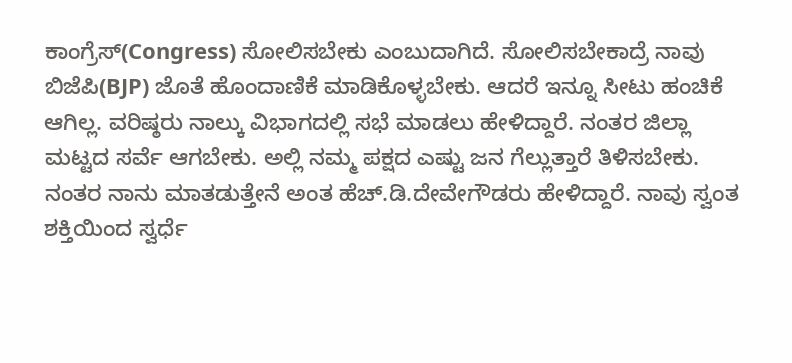ಕಾಂಗ್ರೆಸ್(Congress) ಸೋಲಿಸಬೇಕು ಎಂಬುದಾಗಿದೆ. ಸೋಲಿಸಬೇಕಾದ್ರೆ ನಾವು ಬಿಜೆಪಿ(BJP) ಜೊತೆ ಹೊಂದಾಣಿಕೆ ಮಾಡಿಕೊಳ್ಳಬೇಕು. ಆದರೆ ಇನ್ನೂ ಸೀಟು ಹಂಚಿಕೆ ಆಗಿಲ್ಲ. ವರಿಷ್ಠರು ನಾಲ್ಕು ವಿಭಾಗದಲ್ಲಿ ಸಭೆ ಮಾಡಲು ಹೇಳಿದ್ದಾರೆ. ನಂತರ ಜಿಲ್ಲಾ ಮಟ್ಟದ ಸರ್ವೆ ಆಗಬೇಕು. ಅಲ್ಲಿ ನಮ್ಮ ಪಕ್ಷದ ಎಷ್ಟು ಜನ ಗೆಲ್ಲುತ್ತಾರೆ ತಿಳಿಸಬೇಕು. ನಂತರ ನಾನು ಮಾತಡುತ್ತೇನೆ ಅಂತ ಹೆಚ್‌.ಡಿ.ದೇವೇಗೌಡರು ಹೇಳಿದ್ದಾರೆ. ನಾವು ಸ್ವಂತ ಶಕ್ತಿಯಿಂದ ಸ್ವರ್ಧೆ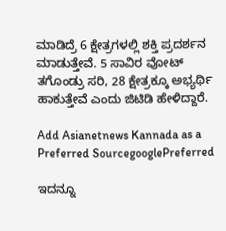ಮಾಡಿದ್ರೆ 6 ಕ್ಷೇತ್ರಗಳಲ್ಲಿ ಶಕ್ತಿ ಪ್ರದರ್ಶನ ಮಾಡುತ್ತೇವೆ. 5 ಸಾವಿರ ವೋಟ್ ತಗೊಂಡ್ರು ಸರಿ, 28 ಕ್ಷೇತ್ರಕ್ಕೂ ಅಭ್ಯರ್ಥಿ ಹಾಕುತ್ತೇವೆ ಎಂದು ಜಿಟಿಡಿ ಹೇಳಿದ್ದಾರೆ.

Add Asianetnews Kannada as a Preferred SourcegooglePreferred

ಇದನ್ನೂ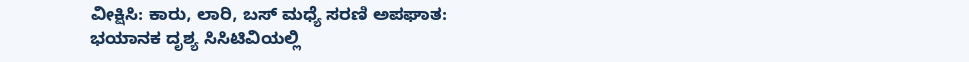ವೀಕ್ಷಿಸಿ: ಕಾರು, ಲಾರಿ, ಬಸ್‌ ಮಧ್ಯೆ ಸರಣಿ ಅಪಘಾತ: ಭಯಾನಕ ದೃಶ್ಯ ಸಿಸಿಟಿವಿಯಲ್ಲಿ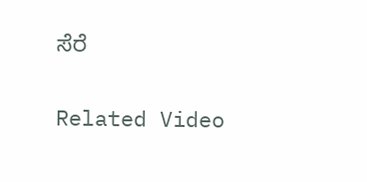ಸೆರೆ

Related Video